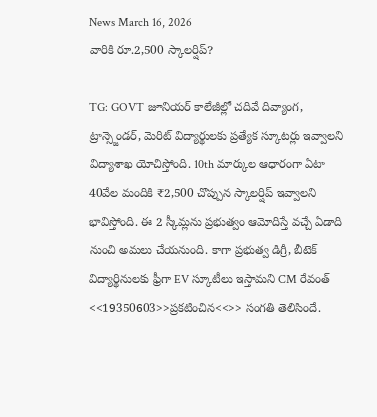News March 16, 2026
వారికి రూ.2,500 స్కాలర్షిప్?

TG: GOVT జూనియర్ కాలేజీల్లో చదివే దివ్యాంగ, ట్రాన్స్జెండర్, మెరిట్ విద్యార్థులకు ప్రత్యేక స్కూటర్లు ఇవ్వాలని విద్యాశాఖ యోచిస్తోంది. 10th మార్కుల ఆధారంగా ఏటా 40వేల మందికి ₹2,500 చొప్పున స్కాలర్షిప్ ఇవ్వాలని భావిస్తోంది. ఈ 2 స్కీమ్లను ప్రభుత్వం ఆమోదిస్తే వచ్చే ఏడాది నుంచి అమలు చేయనుంది. కాగా ప్రభుత్వ డిగ్రీ, బీటెక్ విద్యార్థినులకు ఫ్రీగా EV స్కూటీలు ఇస్తామని CM రేవంత్ <<19350603>>ప్రకటించిన<<>> సంగతి తెలిసిందే.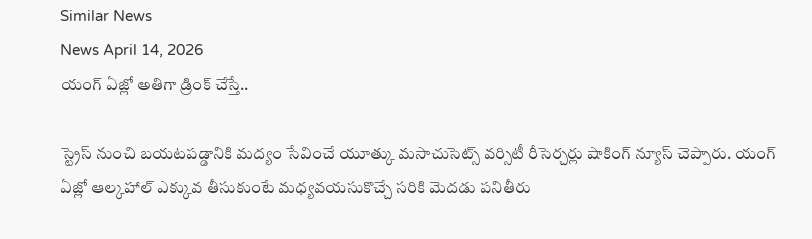Similar News
News April 14, 2026
యంగ్ ఏజ్లో అతిగా డ్రింక్ చేస్తే..

స్ట్రెస్ నుంచి బయటపడ్డానికి మద్యం సేవించే యూత్కు మసాచుసెట్స్ వర్సిటీ రీసెర్చర్లు షాకింగ్ న్యూస్ చెప్పారు. యంగ్ ఏజ్లో ఆల్కహాల్ ఎక్కువ తీసుకుంటే మధ్యవయసుకొచ్చే సరికి మెదడు పనితీరు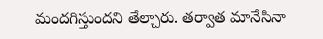మందగిస్తుందని తేల్చారు. తర్వాత మానేసినా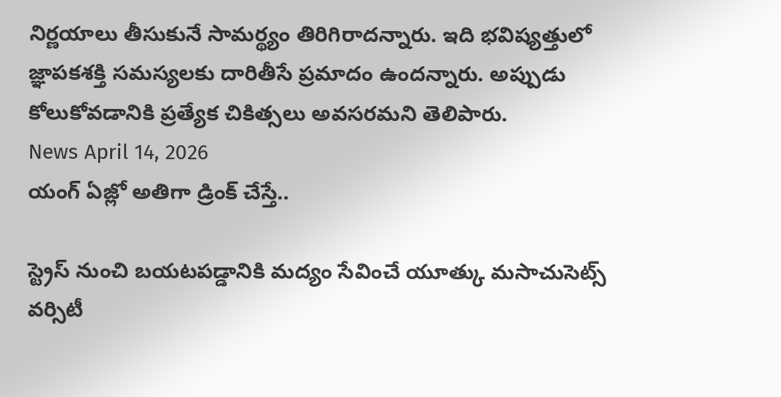నిర్ణయాలు తీసుకునే సామర్థ్యం తిరిగిరాదన్నారు. ఇది భవిష్యత్తులో జ్ఞాపకశక్తి సమస్యలకు దారితీసే ప్రమాదం ఉందన్నారు. అప్పుడు కోలుకోవడానికి ప్రత్యేక చికిత్సలు అవసరమని తెలిపారు.
News April 14, 2026
యంగ్ ఏజ్లో అతిగా డ్రింక్ చేస్తే..

స్ట్రెస్ నుంచి బయటపడ్డానికి మద్యం సేవించే యూత్కు మసాచుసెట్స్ వర్సిటీ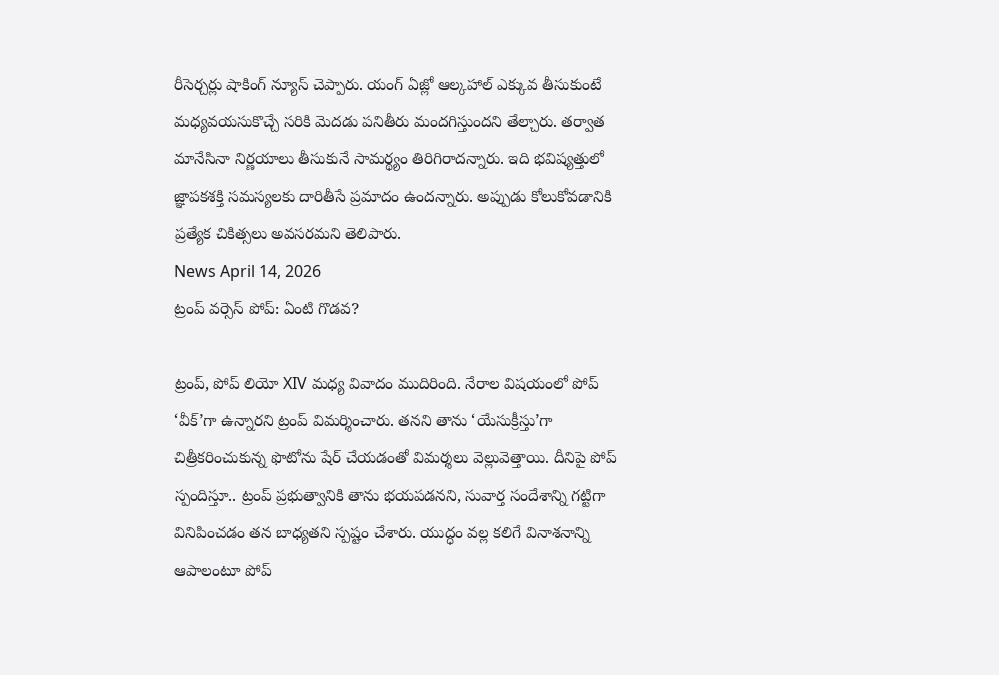రీసెర్చర్లు షాకింగ్ న్యూస్ చెప్పారు. యంగ్ ఏజ్లో ఆల్కహాల్ ఎక్కువ తీసుకుంటే మధ్యవయసుకొచ్చే సరికి మెదడు పనితీరు మందగిస్తుందని తేల్చారు. తర్వాత మానేసినా నిర్ణయాలు తీసుకునే సామర్థ్యం తిరిగిరాదన్నారు. ఇది భవిష్యత్తులో జ్ఞాపకశక్తి సమస్యలకు దారితీసే ప్రమాదం ఉందన్నారు. అప్పుడు కోలుకోవడానికి ప్రత్యేక చికిత్సలు అవసరమని తెలిపారు.
News April 14, 2026
ట్రంప్ వర్సెస్ పోప్: ఏంటి గొడవ?

ట్రంప్, పోప్ లియో XIV మధ్య వివాదం ముదిరింది. నేరాల విషయంలో పోప్ ‘వీక్’గా ఉన్నారని ట్రంప్ విమర్శించారు. తనని తాను ‘యేసుక్రీస్తు’గా చిత్రీకరించుకున్న ఫొటోను షేర్ చేయడంతో విమర్శలు వెల్లువెత్తాయి. దీనిపై పోప్ స్పందిస్తూ.. ట్రంప్ ప్రభుత్వానికి తాను భయపడనని, సువార్త సందేశాన్ని గట్టిగా వినిపించడం తన బాధ్యతని స్పష్టం చేశారు. యుద్ధం వల్ల కలిగే వినాశనాన్ని ఆపాలంటూ పోప్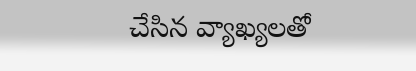చేసిన వ్యాఖ్యలతో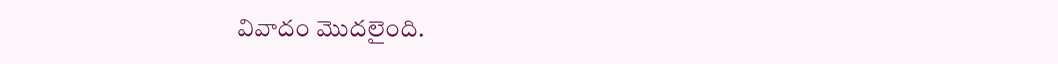వివాదం మొదలైంది.